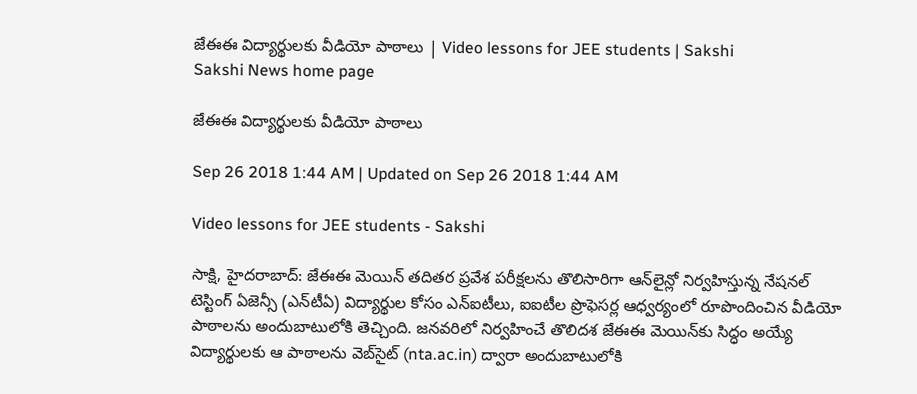జేఈఈ విద్యార్థులకు వీడియో పాఠాలు | Video lessons for JEE students | Sakshi
Sakshi News home page

జేఈఈ విద్యార్థులకు వీడియో పాఠాలు

Sep 26 2018 1:44 AM | Updated on Sep 26 2018 1:44 AM

Video lessons for JEE students - Sakshi

సాక్షి, హైదరాబాద్‌: జేఈఈ మెయిన్‌ తదితర ప్రవేశ పరీక్షలను తొలిసారిగా ఆన్‌లైన్లో నిర్వహిస్తున్న నేషనల్‌ టెస్టింగ్‌ ఏజెన్సీ (ఎన్‌టీఏ) విద్యార్థుల కోసం ఎన్‌ఐటీలు, ఐఐటీల ప్రొఫెసర్ల ఆధ్వర్యంలో రూపొందించిన వీడియో పాఠాలను అందుబాటులోకి తెచ్చింది. జనవరిలో నిర్వహించే తొలిదశ జేఈఈ మెయిన్‌కు సిద్ధం అయ్యే విద్యార్థులకు ఆ పాఠాలను వెబ్‌సైట్‌ (nta.ac.in) ద్వారా అందుబాటులోకి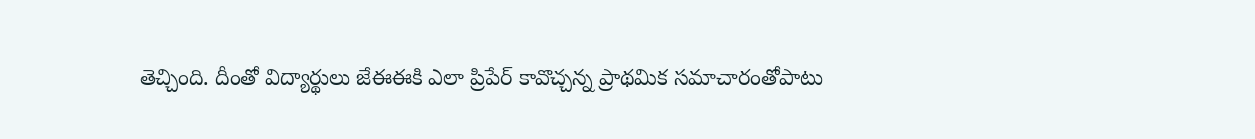తెచ్చింది. దీంతో విద్యార్థులు జేఈఈకి ఎలా ప్రిపేర్‌ కావొచ్చన్న ప్రాథమిక సమాచారంతోపాటు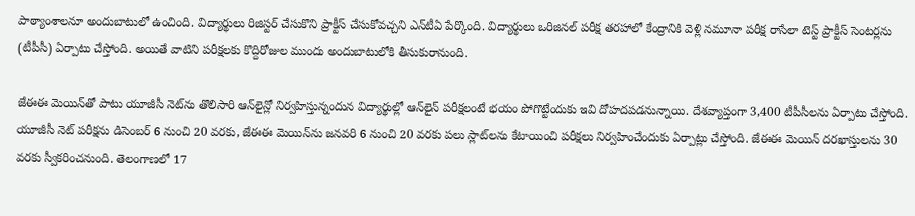పాఠ్యాంశాలనూ అందుబాటులో ఉంచింది. విద్యార్థులు రిజిస్టర్‌ చేసుకొని ప్రాక్టీస్‌ చేసుకోవచ్చని ఎన్‌టీఏ పేర్కొంది. విద్యార్థులు ఒరిజినల్‌ పరీక్ష తరహాలో కేంద్రానికి వెళ్లి నమూనా పరీక్ష రాసేలా టెస్ట్‌ ప్రాక్టీస్‌ సెంటర్లను (టీపీసీ) ఏర్పాటు చేస్తోంది. అయితే వాటిని పరీక్షలకు కొద్దిరోజుల ముందు అందుబాటులోకి తీసుకురానుంది.

జేఈఈ మెయిన్‌తో పాటు యూజీసీ నెట్‌ను తొలిసారి ఆన్‌లైన్లో నిర్వహిస్తున్నందున విద్యార్థుల్లో ఆన్‌లైన్‌ పరీక్షలంటే భయం పోగొట్టేందుకు ఇవి దోహదపడనున్నాయి. దేశవ్యాప్తంగా 3,400 టీపీసీలను ఏర్పాటు చేస్తోంది. యూజీసీ నెట్‌ పరీక్షను డిసెంబర్‌ 6 నుంచి 20 వరకు, జేఈఈ మెయిన్‌ను జనవరి 6 నుంచి 20 వరకు పలు స్లాట్‌లను కేటాయించి పరీక్షలు నిర్వహించేందుకు ఏర్పాట్లు చేస్తోంది. జేఈఈ మెయిన్‌ దరఖాస్తులను 30 వరకు స్వీకరించనుంది. తెలంగాణలో 17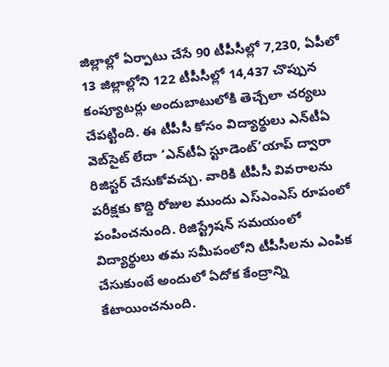జిల్లాల్లో ఏర్పాటు చేసే 90 టీపీసీల్లో 7,230, ఏపీలో 13 జిల్లాల్లోని 122 టీపీసీల్లో 14,437 చొప్పున కంప్యూటర్లు అందుబాటులోకి తెచ్చేలా చర్యలు చేపట్టింది. ఈ టీపీసీ కోసం విద్యార్థులు ఎన్‌టీఏ వెబ్‌సైట్‌ లేదా ‘ఎన్‌టీఏ స్టూడెంట్‌’యాప్‌ ద్వారా రిజిస్టర్‌ చేసుకోవచ్చు. వారికి టీపీసీ వివరాలను పరీక్షకు కొద్ది రోజుల ముందు ఎస్‌ఎంఎస్‌ రూపంలో పంపించనుంది. రిజిస్ట్రేషన్‌ సమయంలో విద్యార్థులు తమ సమీపంలోని టీపీసీలను ఎంపిక చేసుకుంటే అందులో ఏదోక కేంద్రాన్ని కేటాయించనుంది.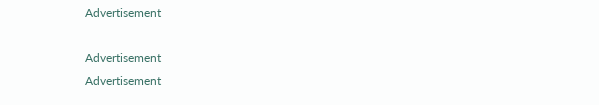Advertisement

Advertisement
Advertisement